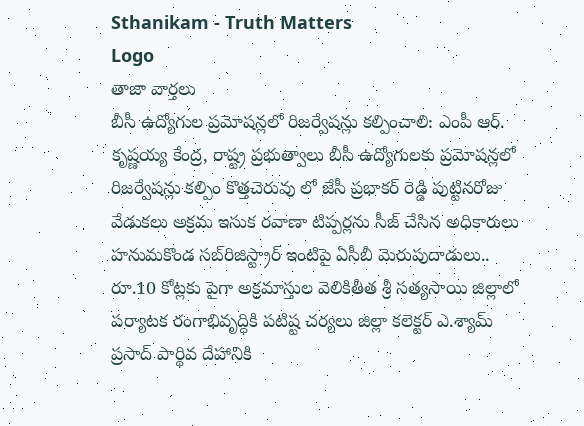Sthanikam - Truth Matters
Logo
తాజా వార్తలు
బీసీ ఉద్యోగుల ప్రమోషన్లలో రిజర్వేషన్లు కల్పించాలి: ఎంపీ ఆర్. కృష్ణయ్య కేంద్ర, రాష్ట్ర ప్రభుత్వాలు బీసీ ఉద్యోగులకు ప్రమోషన్లలో రిజర్వేషన్లు కల్పిం కొత్తచెరువు లో జేసీ ప్రభాకర్ రెడ్డి పుట్టినరోజు వేడుకలు అక్రమ ఇసుక రవాణా టిప్పర్లను సీజ్ చేసిన అధికారులు హనుమకొండ సబ్‌రిజిస్ట్రార్ ఇంటిపై ఏసీబీ మెరుపుదాడులు.. రూ.10 కోట్లకు పైగా అక్రమాస్తుల వెలికితీత శ్రీ సత్యసాయి జిల్లాలో పర్యాటక రంగాభివృద్ధికి పటిష్ట చర్యలు జిల్లా కలెక్టర్ ఎ.శ్యామ్ ప్రసాద్ పార్థివ దేహానికి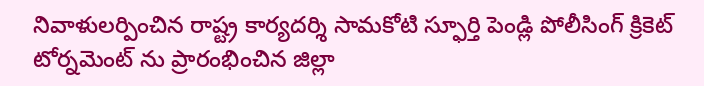నివాళులర్పించిన రాష్ట్ర కార్యదర్శి సామకోటి స్ఫూర్తి పెండ్లి పోలీసింగ్ క్రికెట్ టోర్నమెంట్ ను ప్రారంభించిన జిల్లా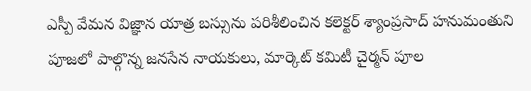ఎస్పీ వేమన విజ్ఞాన యాత్ర బస్సును పరిశీలించిన కలెక్టర్ శ్యాంప్రసాద్ హనుమంతుని పూజలో పాల్గొన్న జనసేన నాయకులు, మార్కెట్ కమిటీ చైర్మన్ పూల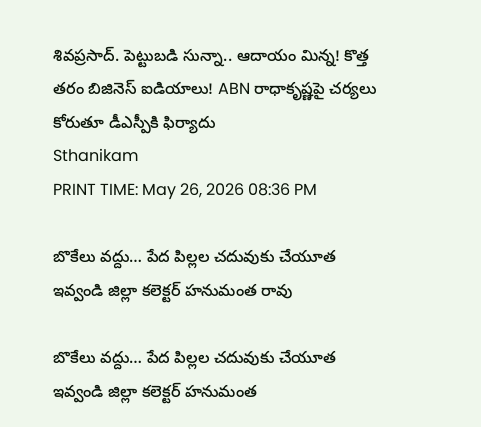శివప్రసాద్. పెట్టుబడి సున్నా.. ఆదాయం మిన్న! కొత్త తరం బిజినెస్ ఐడియాలు! ABN రాధాకృష్ణపై చర్యలు కోరుతూ డీఎస్పీకి ఫిర్యాదు
Sthanikam
PRINT TIME: May 26, 2026 08:36 PM

బొకేలు వద్దు… పేద పిల్లల చదువుకు చేయూత ఇవ్వండి జిల్లా కలెక్టర్ హనుమంత రావు

బొకేలు వద్దు… పేద పిల్లల చదువుకు చేయూత ఇవ్వండి జిల్లా కలెక్టర్ హనుమంత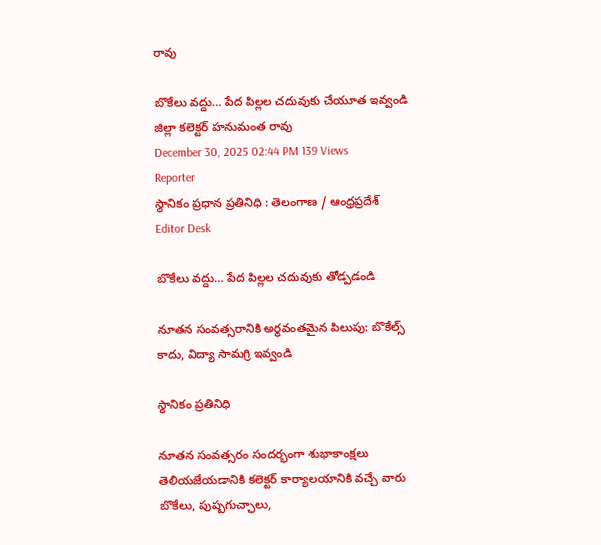రావు

బొకేలు వద్దు… పేద పిల్లల చదువుకు చేయూత ఇవ్వండి జిల్లా కలెక్టర్ హనుమంత రావు
December 30, 2025 02:44 PM 139 Views
Reporter
స్థానికం ప్రధాన ప్రతినిధి : తెలంగాణ / ఆంధ్రప్రదేశ్
Editor Desk

బొకేలు వద్దు… పేద పిల్లల చదువుకు తోడ్పడండి

నూతన సంవత్సరానికి అర్థవంతమైన పిలుపు: బొకేల్స్ కాదు, విద్యా సామగ్రి ఇవ్వండి

స్థానికం ప్రతినిధి

నూతన సంవత్సరం సందర్భంగా శుభాకాంక్షలు తెలియజేయడానికి కలెక్టర్ కార్యాలయానికి వచ్చే వారు బొకేలు, పుష్పగుచ్ఛాలు,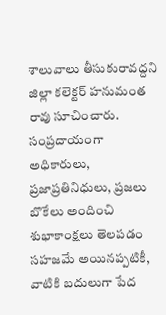శాలువాలు తీసుకురావద్దని జిల్లా కలెక్టర్ హనుమంత రావు సూచించారు. సంప్రదాయంగా అధికారులు, ప్రజాప్రతినిధులు, ప్రజలు బొకేలు అందించి శుభాకాంక్షలు తెలపడం సహజమే అయినప్పటికీ, వాటికి బదులుగా పేద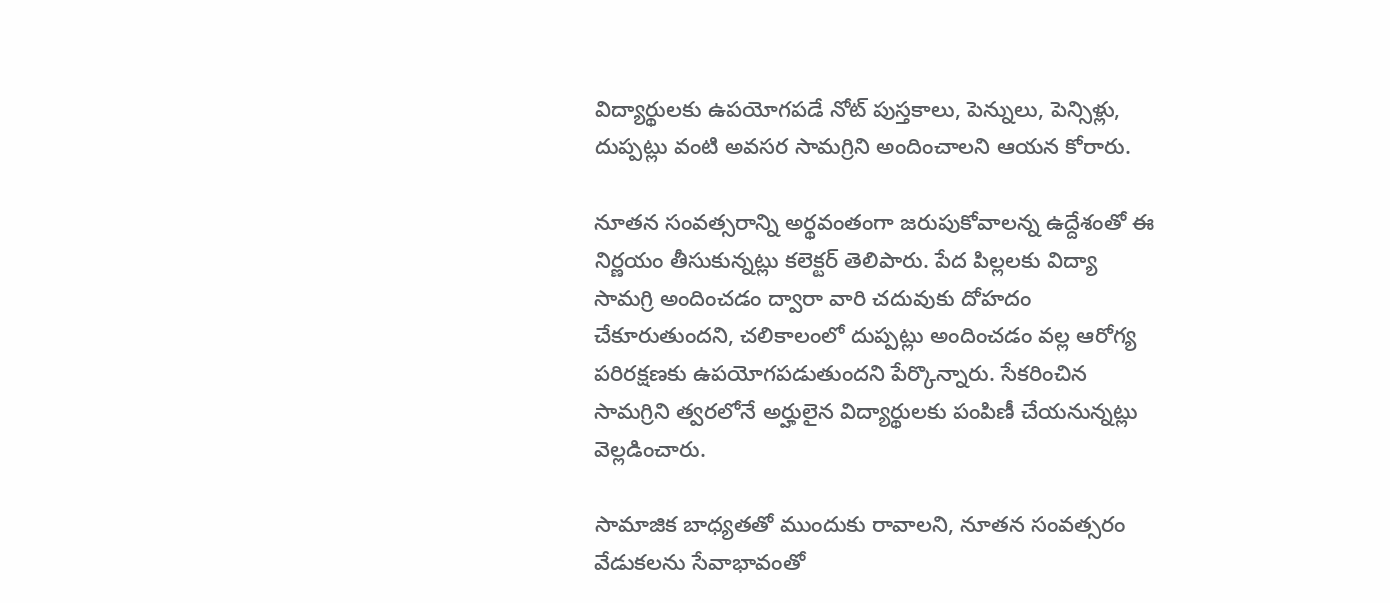విద్యార్థులకు ఉపయోగపడే నోట్ పుస్తకాలు, పెన్నులు, పెన్సిళ్లు, దుప్పట్లు వంటి అవసర సామగ్రిని అందించాలని ఆయన కోరారు.

నూతన సంవత్సరాన్ని అర్థవంతంగా జరుపుకోవాలన్న ఉద్దేశంతో ఈ నిర్ణయం తీసుకున్నట్లు కలెక్టర్ తెలిపారు. పేద పిల్లలకు విద్యా సామగ్రి అందించడం ద్వారా వారి చదువుకు దోహదం చేకూరుతుందని, చలికాలంలో దుప్పట్లు అందించడం వల్ల ఆరోగ్య పరిరక్షణకు ఉపయోగపడుతుందని పేర్కొన్నారు. సేకరించిన సామగ్రిని త్వరలోనే అర్హులైన విద్యార్థులకు పంపిణీ చేయనున్నట్లు వెల్లడించారు.

సామాజిక బాధ్యతతో ముందుకు రావాలని, నూతన సంవత్సరం వేడుకలను సేవాభావంతో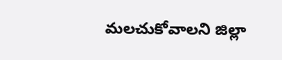మలచుకోవాలని జిల్లా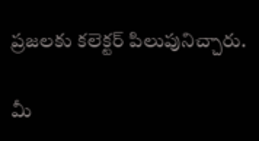ప్రజలకు కలెక్టర్ పిలుపునిచ్చారు.

మీ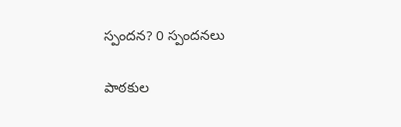స్పందన? 0 స్పందనలు

పాఠకుల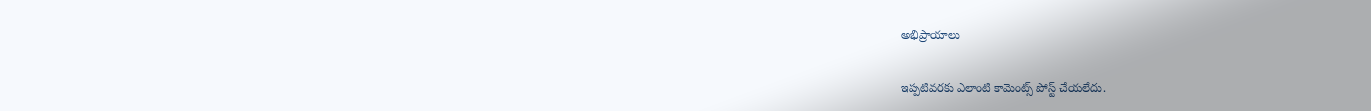అభిప్రాయాలు

ఇప్పటివరకు ఎలాంటి కామెంట్స్ పోస్ట్ చేయలేదు.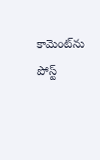కామెంట్‌ను పోస్ట్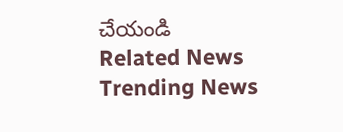చేయండి
Related News
Trending News